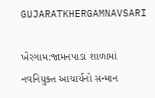GUJARATKHERGAMNAVSARI

ખેરગામ:જામનપાડા શાળામાં નવનિયુક્ત આચાર્યનો સન્માન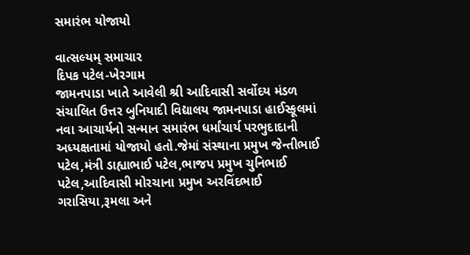સમારંભ યોજાયો

વાત્સલ્યમ્ સમાચાર
દિપક પટેલ-ખેરગામ
જામનપાડા ખાતે આવેલી શ્રી આદિવાસી સર્વોદય મંડળ સંચાલિત ઉત્તર બુનિયાદી વિદ્યાલય જામનપાડા હાઈસ્કૂલમાં નવા આચાર્યનો સન્માન સમારંભ ધર્માંચાર્ય પરભુદાદાની અધ્યક્ષતામાં યોજાયો હતો.જેમાં સંસ્થાના પ્રમુખ જેન્તીભાઈ પટેલ,મંત્રી ડાહ્યાભાઈ પટેલ,ભાજપ પ્રમુખ ચુનિભાઈ પટેલ,આદિવાસી મોરચાના પ્રમુખ અરવિંદભાઈ ગરાસિયા,રૂમલા અને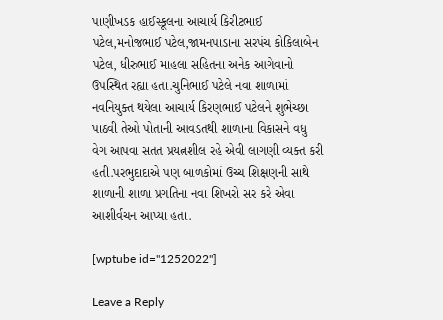પાણીખડક હાઈસ્કૂલના આચાર્ય કિરીટભાઈ પટેલ,મનોજભાઈ પટેલ,જામનપાડાના સરપંચ કોકિલાબેન પટેલ, ધીરુભાઈ માહલા સહિતના અનેક આગેવાનો ઉપસ્થિત રહ્યા હતા.ચુનિભાઈ પટેલે નવા શાળામાં નવનિયુક્ત થયેલા આચાર્ય કિરણભાઈ પટેલને શુભેચ્છા પાઠવી તેઓ પોતાની આવડતથી શાળાના વિકાસને વધુ વેગ આપવા સતત પ્રયત્નશીલ રહે એવી લાગણી વ્યક્ત કરી હતી.પરભુદાદાએ પણ બાળકોમાં ઉચ્ચ શિક્ષણની સાથે શાળાની શાળા પ્રગતિના નવા શિખરો સર કરે એવા આશીર્વચન આપ્યા હતા.

[wptube id="1252022"]

Leave a Reply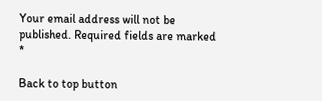Your email address will not be published. Required fields are marked *

Back to top button